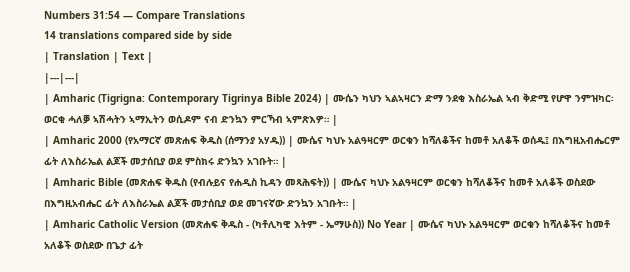Numbers 31:54 — Compare Translations
14 translations compared side by side
| Translation | Text |
|---|---|
| Amharic (Tigrigna: Contemporary Tigrinya Bible 2024) | ሙሴን ካህን ኣልኣዛርን ድማ ንደቂ እስራኤል ኣብ ቅድሚ የሆዋ ንምዝካር፡ ወርቂ ሓለቓ ኣሽሓትን ኣማኢትን ወሲዶም ናብ ድንኳን ምርኻብ ኣምጽእዎ። |
| Amharic 2000 (የአማርኛ መጽሐፍ ቅዱስ (ሰማንያ አሃዱ)) | ሙሴና ካህኑ አልዓዛርም ወርቁን ከሻለቆችና ከመቶ አለቆች ወሰዱ፤ በእግዚአብሔርም ፊት ለእስራኤል ልጆች መታሰቢያ ወደ ምስክሩ ድንኳን አገቡት። |
| Amharic Bible (መጽሐፍ ቅዱስ (የብሉይና የሐዲስ ኪዳን መጻሕፍት)) | ሙሴና ካህኑ አልዓዛርም ወርቁን ከሻለቆችና ከመቶ አለቆች ወስደው በእግዚአብሔር ፊት ለእስራኤል ልጆች መታሰቢያ ወደ መገናኛው ድንኳን አገቡት። |
| Amharic Catholic Version (መጽሐፍ ቅዱስ - (ካቶሊካዊ እትም - ኤማሁስ)) No Year | ሙሴና ካህኑ አልዓዛርም ወርቁን ከሻለቆችና ከመቶ አለቆች ወስደው በጌታ ፊት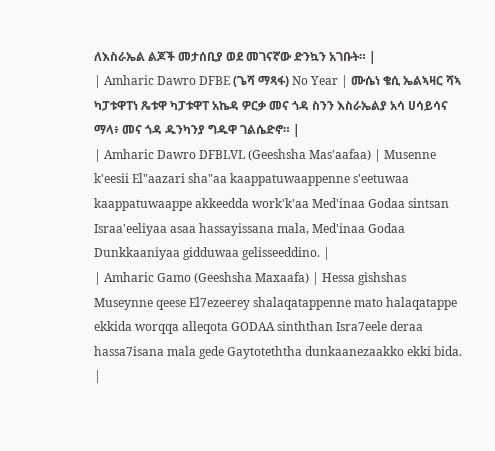ለእስራኤል ልጆች መታሰቢያ ወደ መገናኛው ድንኳን አገቡት። |
| Amharic Dawro DFBE (ጌሻ ማጻፋ) No Year | ሙሴነ ቄሲ ኤልኣዛር ሻኣ ካፓቱዋፐነ ጼቱዋ ካፓቱዋፐ አኬዳ ዎርቃ መና ጎዳ ስንን እስራኤልያ አሳ ሀሳይሳና ማላ፥ መና ጎዳ ዱንካንያ ግዱዋ ገልሴድኖ። |
| Amharic Dawro DFBLVL (Geeshsha Mas'aafaa) | Musenne k'eesii El"aazari sha"aa kaappatuwaappenne s'eetuwaa kaappatuwaappe akkeedda work'k'aa Med'inaa Godaa sintsan Israa'eeliyaa asaa hassayissana mala, Med'inaa Godaa Dunkkaaniyaa gidduwaa gelisseeddino. |
| Amharic Gamo (Geeshsha Maxaafa) | Hessa gishshas Museynne qeese El7ezeerey shalaqatappenne mato halaqatappe ekkida worqqa alleqota GODAA sinththan Isra7eele deraa hassa7isana mala gede Gaytoteththa dunkaanezaakko ekki bida. |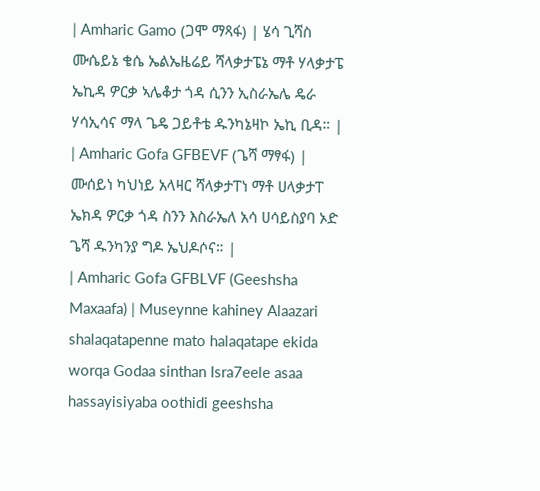| Amharic Gamo (ጋሞ ማጻፋ) | ሄሳ ጊሻስ ሙሴይኔ ቄሴ ኤልኤዜሬይ ሻላቃታፔኔ ማቶ ሃላቃታፔ ኤኪዳ ዎርቃ ኣሌቆታ ጎዳ ሲንን ኢስራኤሌ ዴራ ሃሳኢሳና ማላ ጌዴ ጋይቶቴ ዱንካኔዛኮ ኤኪ ቢዳ። |
| Amharic Gofa GFBEVF (ጌሻ ማፃፋ) | ሙሰይነ ካህነይ አላዛር ሻላቃታፐነ ማቶ ሀላቃታፐ ኤክዳ ዎርቃ ጎዳ ስንን እስራኤለ አሳ ሀሳይስያባ ኦድ ጌሻ ዱንካንያ ግዶ ኤህዶሶና። |
| Amharic Gofa GFBLVF (Geeshsha Maxaafa) | Museynne kahiney Alaazari shalaqatapenne mato halaqatape ekida worqa Godaa sinthan Isra7eele asaa hassayisiyaba oothidi geeshsha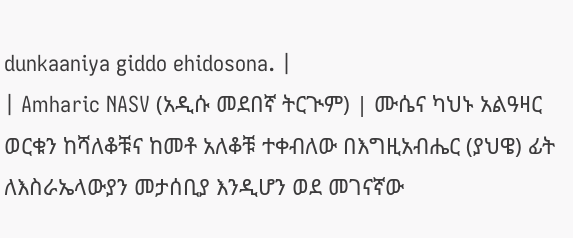dunkaaniya giddo ehidosona. |
| Amharic NASV (አዲሱ መደበኛ ትርጒም) | ሙሴና ካህኑ አልዓዛር ወርቁን ከሻለቆቹና ከመቶ አለቆቹ ተቀብለው በእግዚአብሔር (ያህዌ) ፊት ለእስራኤላውያን መታሰቢያ እንዲሆን ወደ መገናኛው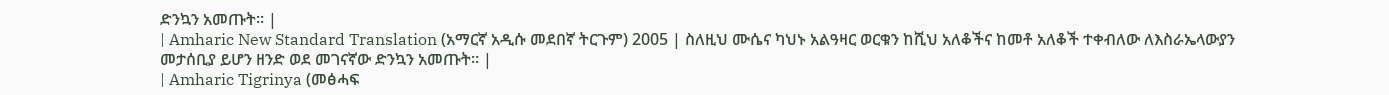ድንኳን አመጡት። |
| Amharic New Standard Translation (አማርኛ አዲሱ መደበኛ ትርጉም) 2005 | ስለዚህ ሙሴና ካህኑ አልዓዛር ወርቁን ከሺህ አለቆችና ከመቶ አለቆች ተቀብለው ለእስራኤላውያን መታሰቢያ ይሆን ዘንድ ወደ መገናኛው ድንኳን አመጡት። |
| Amharic Tigrinya (መፅሓፍ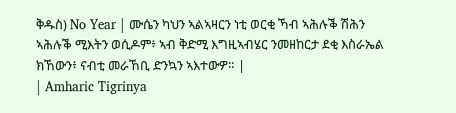ቅዱስ) No Year | ሙሴን ካህን ኣልኣዛርን ነቲ ወርቂ ኻብ ኣሕሉቕ ሽሕን ኣሕሉቕ ሚእትን ወሲዶም፥ ኣብ ቅድሚ እግዚኣብሄር ንመዘከርታ ደቂ እስራኤል ክኸውን፥ ናብቲ መራኸቢ ድንኳን ኣእተውዎ። |
| Amharic Tigrinya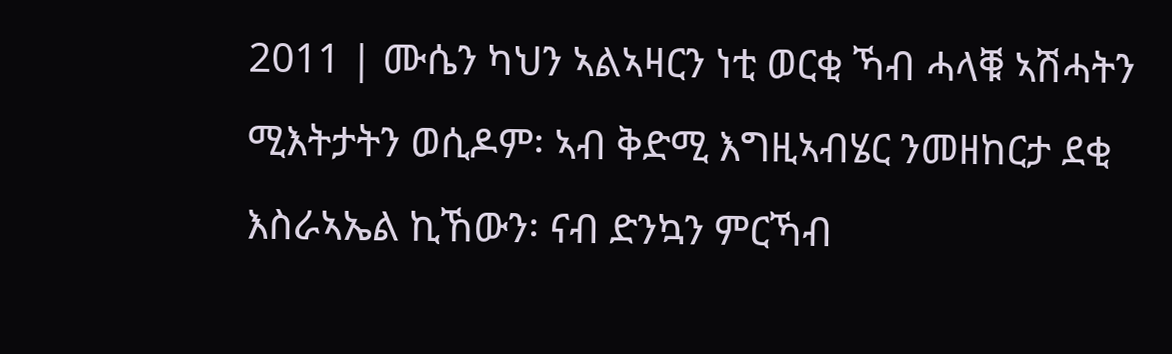2011 | ሙሴን ካህን ኣልኣዛርን ነቲ ወርቂ ኻብ ሓላቑ ኣሽሓትን ሚእትታትን ወሲዶም፡ ኣብ ቅድሚ እግዚኣብሄር ንመዘከርታ ደቂ እስራኣኤል ኪኸውን፡ ናብ ድንኳን ምርኻብ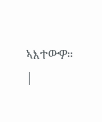ኣእተውዎ። |